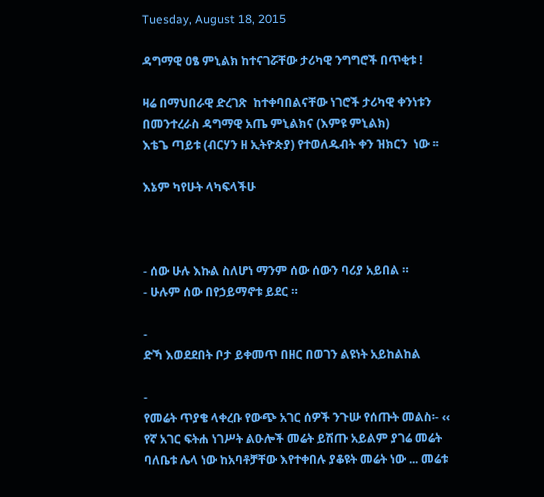Tuesday, August 18, 2015

ዳግማዊ ዐፄ ምኒልክ ከተናገሯቸው ታሪካዊ ንግግሮች በጥቂቱ !

ዛሬ በማህበራዊ ድረገጽ  ከተቀባበልናቸው ነገሮች ታሪካዊ ቀንነቱን በመንተረራስ ዳግማዊ አጤ ምኒልክና (እምዩ ምኒልክ)
እቴጌ ጣይቱ (ብርሃን ዘ ኢትዮጵያ) የተወለዱብት ቀን ዝክርን  ነው ፡፡

እኔም ካየሁት ላካፍላችሁ



- ሰው ሁሉ እኩል ስለሆነ ማንም ሰው ሰውን ባሪያ አይበል ።
- ሁሉም ሰው በየኃይማኖቱ ይደር ።

-
ድኻ እወደደበት ቦታ ይቀመጥ በዘር በወገን ልዩነት አይከልከል

-
የመሬት ጥያቄ ላቀረቡ የውጭ አገር ሰዎች ንጉሡ የሰጡት መልስ፡- ‹‹ የኛ አገር ፍትሐ ነገሥት ልዑሎች መሬት ይሽጡ አይልም ያገሬ መሬት ባለቤቱ ሌላ ነው ከአባቶቻቸው እየተቀበሉ ያቆዩት መሬት ነው ... መሬቱ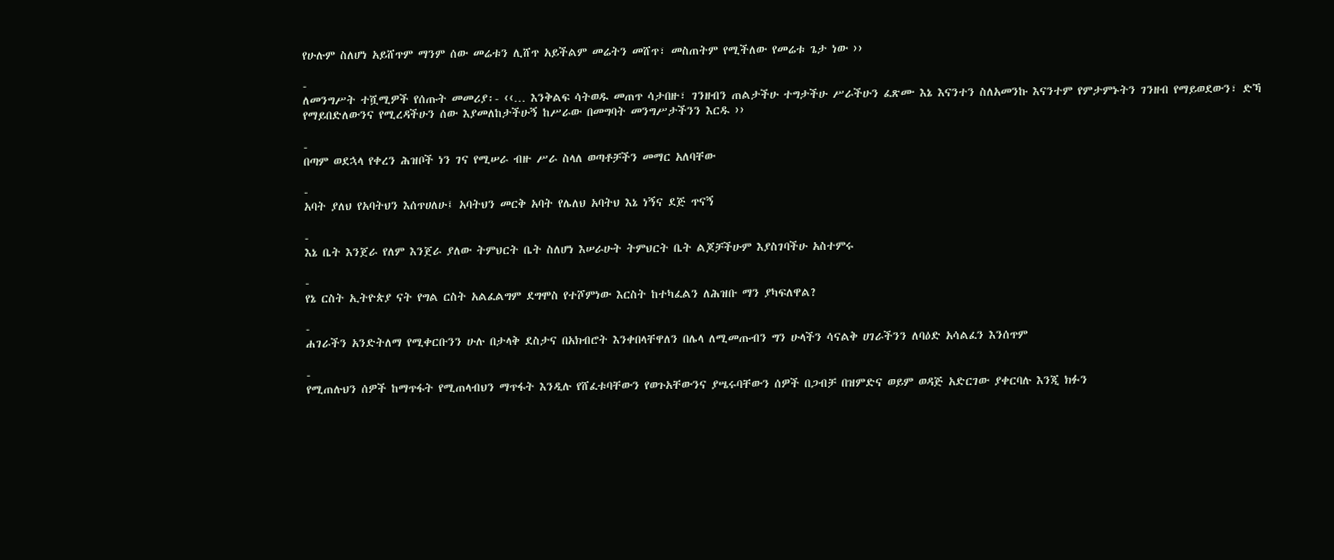የሁሉም ስለሆነ አይሸጥም ማንም ሰው መሬቱን ሊሸጥ አይችልም መሬትን መሸጥ፣ መስጠትም የሚችለው የመሬቱ ጌታ ነው ››

-
ለመንግሥት ተሿሚዎች የሰጡት መመሪያ፡- ‹‹… እንቅልፍ ሳትወዱ መጠጥ ሳታበዙ፣ ገንዘብን ጠልታችሁ ተግታችሁ ሥራችሁን ፈጽሙ እኔ እናንተን ስለአመንኩ እናንተም የምታምኑትን ገንዘብ የማይወደውን፣ ድኻ የማይበድለውንና የሚረዳችሁን ሰው እያመለከታችሁኝ ከሥራው በመግባት መንግሥታችንን እርዱ ››

-
በጣም ወደኋላ የቀረን ሕዝቦች ነን ገና የሚሠራ ብዙ ሥራ ስላለ ወጣቶቻችን መማር አለባቸው

-
አባት ያለህ የአባትህን እሰጥሀለሁ፤ አባትህን መርቅ አባት የሌለህ አባትህ እኔ ነኝና ደጅ ጥናኝ

-
እኔ ቤት እንጀራ የለም እንጀራ ያለው ትምህርት ቤት ስለሆነ እሠራሁት ትምህርት ቤት ልጆቻችሁም እያስገባችሁ አስተምሩ

-
የኔ ርስት ኢትዮጵያ ናት የግል ርስት አልፈልግም ደግሞስ የተሾምነው እርስት ከተካፈልን ለሕዝቡ ማን ያካፍለዋል?

-
ሐገራችን አንድትለማ የሚቀርቡንን ሁሉ በታላቅ ደስታና በአክብሮት እንቀበላቸዋለን በሌላ ለሚመጡብን ግን ሁላችን ሳናልቅ ሀገራችንን ለባዕድ አሳልፈን እንሰጥም

-
የሚጠሉህን ሰዎች ከማጥፋት የሚጠላብህን ማጥፋት እንዲሉ የሸፈቱባቸውን የወጉአቸውንና ያሤሩባቸውን ሰዎች በጋብቻ በዝምድና ወይም ወዳጅ አድርገው ያቀርባሉ እንጂ ክፉን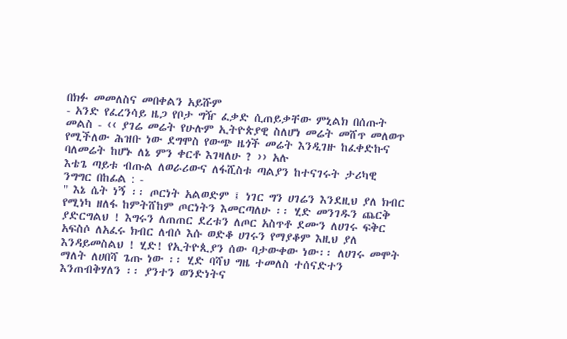በክፉ መመለስና መበቀልን አይሹም
- አንድ የፈረንሳይ ዜጋ የቦታ ግዥ ፈቃድ ሲጠይቃቸው ምኒልክ በሰጡት መልስ - ‹‹ ያገሬ መሬት የሁሉም ኢትዮጵያዊ ስለሆነ መሬት መሸጥ መለወጥ የሚችለው ሕዝቡ ነው ደግሞስ የውጭ ዜጎች መሬት እንዲገዙ ከፈቀድኩና ባለመሬት ከሆኑ ለኔ ምን ቀርቶ እገዛለሁ ? ›› አሉ
እቴጌ ጣይቱ ብጡል ለወራሪውና ለፋሺስቱ ጣልያን ከተናገሩት ታሪካዊ ንግግር በከፊል : -
" እኔ ሴት ነኝ ፡፡ ጦርነት አልወድም ፤ ነገር ግን ሀገሬን እንደዚህ ያለ ክብር የሚነካ ዘለፋ ከምትሸከም ጦርነትን እመርጣለሁ ፡፡ ሂድ መንገዱን ጨርቅ ያድርግልህ ! እግሩን ለጠጠር ደረቱን ለጦር አስጥቶ ደሙን ለሀገሩ ፍቅር አፍስሶ ለአፈሩ ክብር ለብሶ እሱ ወድቆ ሀገሩን የማያቆም እዚህ ያለ እንዳይመስልህ ! ሂድ! የኢትዮጲያን ሰው ባታውቀው ነው፡፡ ለሀገሩ መሞት ማለት ለሀበሻ ጌጡ ነው ፡፡ ሂድ ባሻህ ግዜ ተመለስ ተሰናድተን እንጠብቅሃለን ፡፡ ያንተን ወንድነትና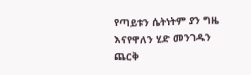የጣይቱን ሴትነትም ያን ግዜ እናየዋለን ሂድ መንገዱን ጨርቅ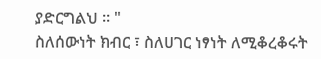ያድርግልህ ፡፡ "
ስለሰውነት ክብር ፣ ስለሀገር ነፃነት ለሚቆረቆሩት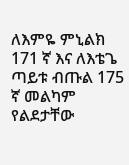ለእምዬ ምኒልክ 171 ኛ እና ለእቴጌ ጣይቱ ብጡል 175 ኛ መልካም የልደታቸው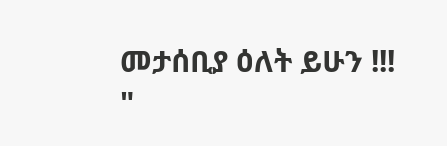መታሰቢያ ዕለት ይሁን !!!
"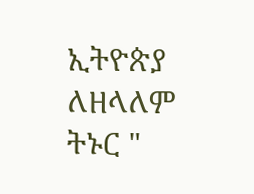ኢትዮጵያ ለዘላለም ትኑር "